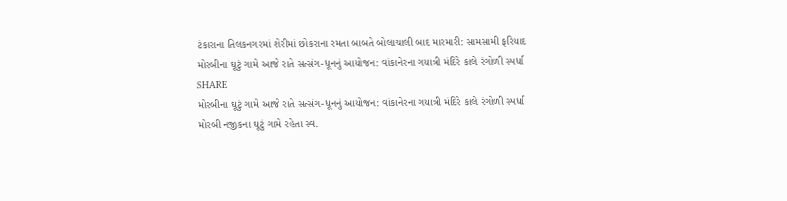ટંકારાના તિલકનગરમાં શેરીમાં છોકરાના રમતા બાબતે બોલાચાલી બાદ મારમારી: સામસામી ફરિયાદ
મોરબીના ઘૂટું ગામે આજે રાતે સત્સંગ-ધૂનનું આયોજન: વાંકાનેરના ગયાત્રી મંદિરે કાલે રંગોળી સ્પર્ધા
SHARE
મોરબીના ઘૂટું ગામે આજે રાતે સત્સંગ-ધૂનનું આયોજન: વાંકાનેરના ગયાત્રી મંદિરે કાલે રંગોળી સ્પર્ધા
મોરબી નજીકના ઘૂટું ગામે રહેતા સ્વ.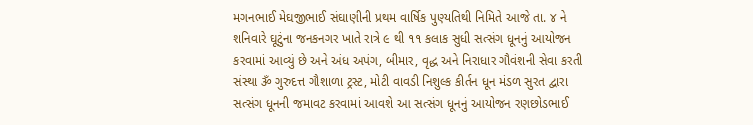મગનભાઈ મેઘજીભાઈ સંઘાણીની પ્રથમ વાર્ષિક પુણ્યતિથી નિમિતે આજે તા. ૪ ને શનિવારે ઘૂટુંના જનકનગર ખાતે રાત્રે ૯ થી ૧૧ કલાક સુધી સત્સંગ ધૂનનું આયોજન કરવામાં આવ્યું છે અને અંધ અપંગ, બીમાર, વૃદ્ધ અને નિરાધાર ગૌવંશની સેવા કરતી સંસ્થા ૐ ગુરુદત્ત ગૌશાળા ટ્રસ્ટ, મોટી વાવડી નિશુલ્ક કીર્તન ધૂન મંડળ સુરત દ્વારા સત્સંગ ધૂનની જમાવટ કરવામાં આવશે આ સત્સંગ ધૂનનું આયોજન રણછોડભાઈ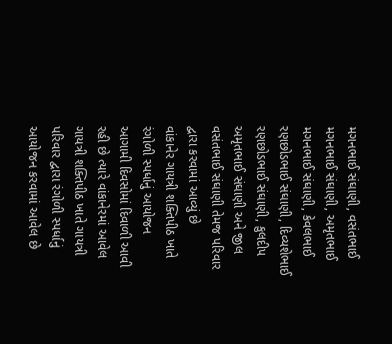મગનભાઈ સંઘાણી, વસંતભાઈ મગનભાઈ સંઘાણી, અમૃતભાઈ મગનભાઈ સંઘાણી, કેવલભાઈ રણછોડભાઈ સંઘાણી, દિવ્યશેભાઈ રણછોડભાઈ સંઘાણી, કુલદીપ અમૃતભાઈ સંઘાણી અને જીલ વસંતભાઈ સંઘાણી તેમજ પરિવાર દ્વારા કરવામાં આવ્યું છે
વાંકાનેર ગાયત્રી શક્તિપીઠ ખાતે રંગોળી સ્પર્ધાનું આયોજન
આગામી દિવસોમાં દિવાળી આવી રહી છે ત્યારે વાંકાનેરમાં આવેલ ગાયત્રી શક્તિપીઠ ખાતે ગાયત્રી પરિવાર દ્વારા રંગોળી સ્પર્ધાનું આયોજન કરવામાં આવેલ છે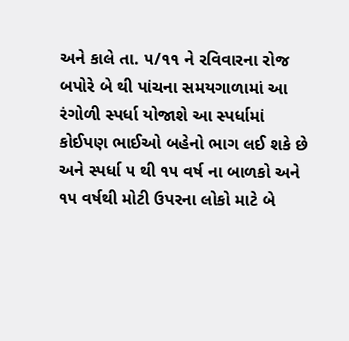અને કાલે તા. ૫/૧૧ ને રવિવારના રોજ બપોરે બે થી પાંચના સમયગાળામાં આ રંગોળી સ્પર્ધા યોજાશે આ સ્પર્ધામાં કોઈપણ ભાઈઓ બહેનો ભાગ લઈ શકે છે અને સ્પર્ધા ૫ થી ૧૫ વર્ષ ના બાળકો અને ૧૫ વર્ષથી મોટી ઉપરના લોકો માટે બે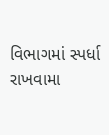વિભાગમાં સ્પર્ધા રાખવામા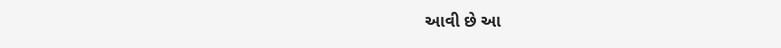આવી છે આ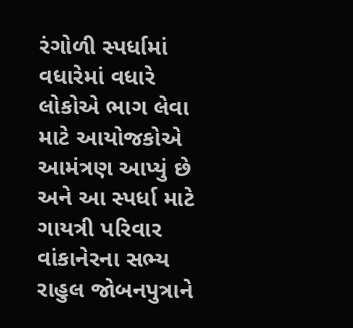રંગોળી સ્પર્ધામાં વધારેમાં વધારે લોકોએ ભાગ લેવા માટે આયોજકોએ આમંત્રણ આપ્યું છે અને આ સ્પર્ધા માટે ગાયત્રી પરિવાર વાંકાનેરના સભ્ય રાહુલ જોબનપુત્રાને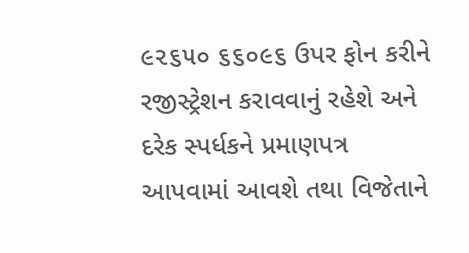૯૨૬૫૦ ૬૬૦૯૬ ઉપર ફોન કરીને રજીસ્ટ્રેશન કરાવવાનું રહેશે અને દરેક સ્પર્ધકને પ્રમાણપત્ર આપવામાં આવશે તથા વિજેતાને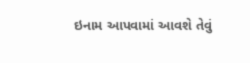ઇનામ આપવામાં આવશે તેવું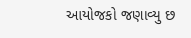આયોજકો જણાવ્યુ છ